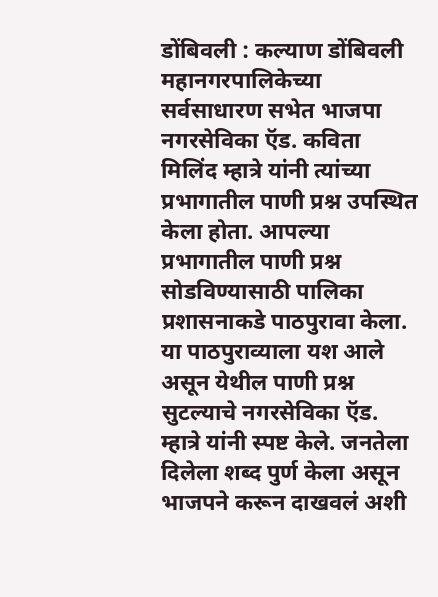डोंबिवली : कल्याण डोंबिवली महानगरपालिकेच्या सर्वसाधारण सभेत भाजपा नगरसेविका ऍड. कविता मिलिंद म्हात्रे यांनी त्यांच्या प्रभागातील पाणी प्रश्न उपस्थित केला होता. आपल्या प्रभागातील पाणी प्रश्न सोडविण्यासाठी पालिका प्रशासनाकडे पाठपुरावा केला. या पाठपुराव्याला यश आले असून येथील पाणी प्रश्न सुटल्याचे नगरसेविका ऍड. म्हात्रे यांनी स्पष्ट केले. जनतेला दिलेला शब्द पुर्ण केला असून भाजपने करून दाखवलं अशी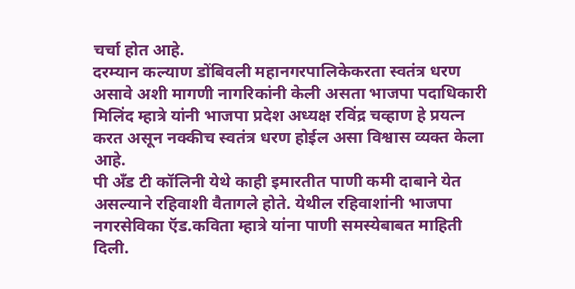चर्चा होत आहे.
दरम्यान कल्याण डोंबिवली महानगरपालिकेकरता स्वतंत्र धरण असावे अशी मागणी नागरिकांनी केली असता भाजपा पदाधिकारी मिलिंद म्हात्रे यांनी भाजपा प्रदेश अध्यक्ष रविंद्र चव्हाण हे प्रयत्न करत असून नक्कीच स्वतंत्र धरण होईल असा विश्वास व्यक्त केला आहे.
पी अँड टी कॉलिनी येथे काही इमारतीत पाणी कमी दाबाने येत असल्याने रहिवाशी वैतागले होते. येथील रहिवाशांनी भाजपा नगरसेविका ऍड.कविता म्हात्रे यांना पाणी समस्येबाबत माहिती दिली.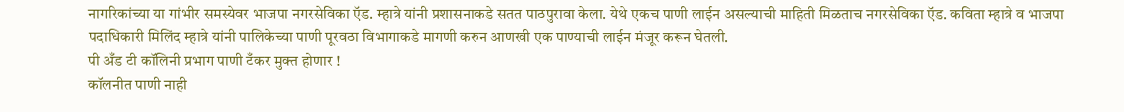नागरिकांच्या या गांभीर समस्येवर भाजपा नगरसेविका ऍड. म्हात्रे यांनी प्रशासनाकडे सतत पाठपुरावा केला. येथे एकच पाणी लाईन असल्याची माहिती मिळताच नगरसेविका ऍड. कविता म्हात्रे व भाजपा पदाधिकारी मिलिंद म्हात्रे यांनी पालिकेच्या पाणी पूरवठा विभागाकडे मागणी करुन आणखी एक पाण्याची लाईन मंजूर करून घेतली.
पी अँड टी कॉलिनी प्रभाग पाणी टँकर मुक्त होणार !
कॉलनीत पाणी नाही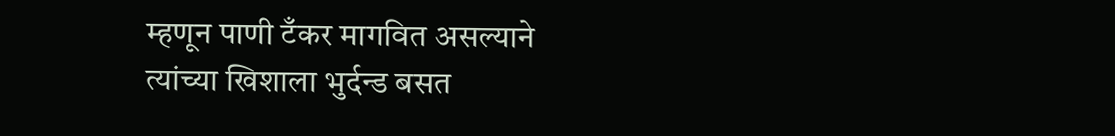म्हणून पाणी टँकर मागवित असल्याने त्यांच्या खिशाला भुर्दन्ड बसत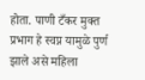होता. पाणी टँकर मुक्त प्रभाग हे स्वप्न यामुळे पुर्ण झाले असे महिला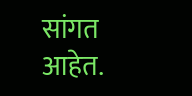सांगत आहेत.